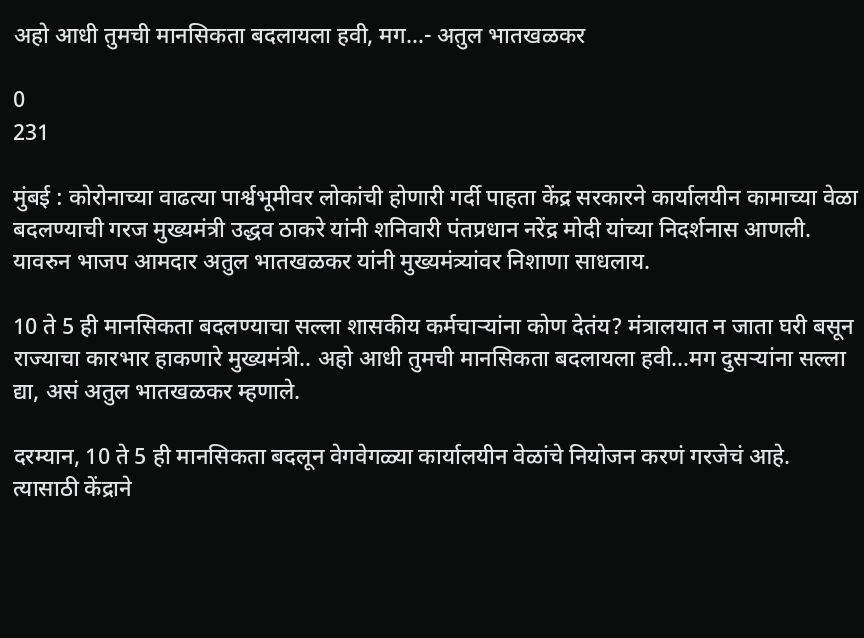अहो आधी तुमची मानसिकता बदलायला हवी, मग…- अतुल भातखळकर

0
231

मुंबई : कोरोनाच्या वाढत्या पार्श्वभूमीवर लोकांची होणारी गर्दी पाहता केंद्र सरकारने कार्यालयीन कामाच्या वेळा बदलण्याची गरज मुख्यमंत्री उद्धव ठाकरे यांनी शनिवारी पंतप्रधान नरेंद्र मोदी यांच्या निदर्शनास आणली. यावरुन भाजप आमदार अतुल भातखळकर यांनी मुख्यमंत्र्यांवर निशाणा साधलाय.

10 ते 5 ही मानसिकता बदलण्याचा सल्ला शासकीय कर्मचाऱ्यांना कोण देतंय? मंत्रालयात न जाता घरी बसून राज्याचा कारभार हाकणारे मुख्यमंत्री.. अहो आधी तुमची मानसिकता बदलायला हवी…मग दुसऱ्यांना सल्ला द्या, असं अतुल भातखळकर म्हणाले.

दरम्यान, 10 ते 5 ही मानसिकता बदलून वेगवेगळ्या कार्यालयीन वेळांचे नियोजन करणं गरजेचं आहे. त्यासाठी केंद्राने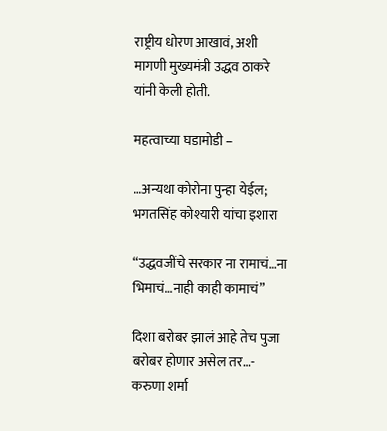राष्ट्रीय धोरण आखावं, अशी मागणी मुख्यमंत्री उद्धव ठाकरे यांनी केली होती.

महत्वाच्या घडामोडी –

…अन्यथा कोरोना पुन्हा येईल; भगतसिंह कोश्यारी यांचा इशारा

“उद्धवजींचे सरकार ना रामाचं…ना भिमाचं…नाही काही कामाचं”

दिशा बरोबर झालं आहे तेच पुजा बरोबर होणार असेल तर…- करुणा शर्मा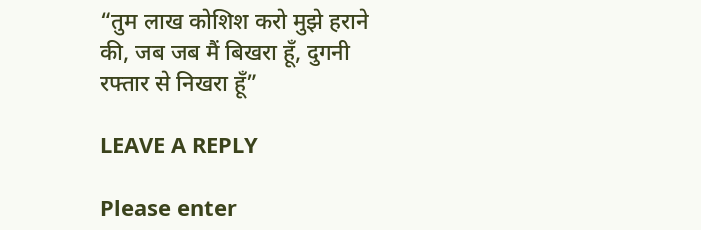“तुम लाख कोशिश करो मुझे हराने की, जब जब मैं बिखरा हूँ, दुगनी रफ्तार से निखरा हूँ”

LEAVE A REPLY

Please enter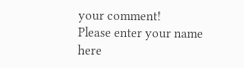your comment!
Please enter your name here